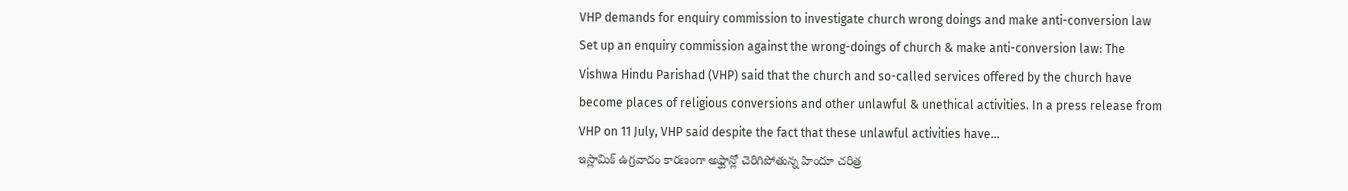VHP demands for enquiry commission to investigate church wrong doings and make anti-conversion law
Set up an enquiry commission against the wrong-doings of church & make anti-conversion law: The Vishwa Hindu Parishad (VHP) said that the church and so-called services offered by the church have become places of religious conversions and other unlawful & unethical activities. In a press release from VHP on 11 July, VHP said despite the fact that these unlawful activities have...
ఇస్లామిక్ ఉగ్రవాదం కారణంగా అఫ్ఘాన్లో చెరిగిపోతున్న హిందూ చరిత్ర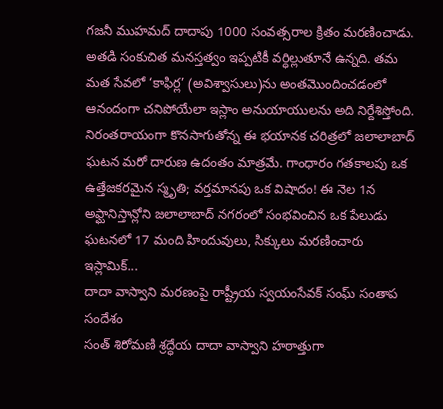గజనీ ముహమద్ దాదాపు 1000 సంవత్సరాల క్రితం మరణించాడు. అతడి సంకుచిత మనస్తత్వం ఇప్పటికీ వర్ధిల్లుతూనే ఉన్నది. తమ మత సేవలో ‘కాఫిర్ల’ (అవిశ్వాసులు)ను అంతమొందించడంలో ఆనందంగా చనిపోయేలా ఇస్లాం అనుయాయులను అది నిర్దేశిస్తోంది. నిరంతరాయంగా కొనసాగుతోన్న ఈ భయానక చరిత్రలో జలాలాబాద్ ఘటన మరో దారుణ ఉదంతం మాత్రమే. గాంధారం గతకాలపు ఒక ఉత్తేజకరమైన స్మృతి; వర్తమానపు ఒక విషాదం! ఈ నెల 1న అఫ్ఘానిస్తాన్లోని జలాలాబాద్ నగరంలో సంభవించిన ఒక పేలుడు ఘటనలో 17 మంది హిందువులు, సిక్కులు మరణించారు ఇస్లామిక్...
దాదా వాస్వాని మరణంపై రాష్ట్రీయ స్వయంసేవక్ సంఘ్ సంతాప సందేశం
సంత్ శిరోమణి శ్రద్ధేయ దాదా వాస్వాని హఠాత్తుగా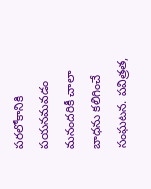పరలోకానికి పయనమవడం మనందరికీ చాలా బాధను కలిగించే సంఘటన. పవిత్రత,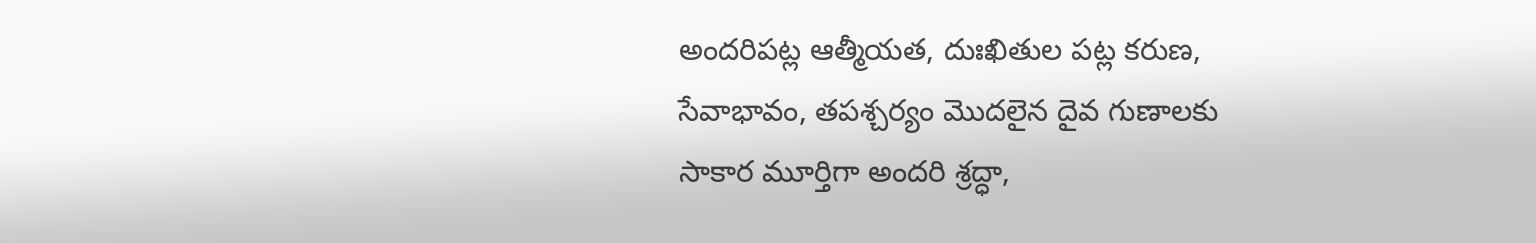అందరిపట్ల ఆత్మీయత, దుఃఖితుల పట్ల కరుణ, సేవాభావం, తపశ్చర్యం మొదలైన దైవ గుణాలకు సాకార మూర్తిగా అందరి శ్రద్ధా,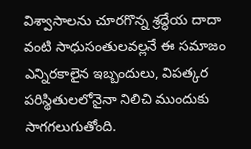విశ్వాసాలను చూరగొన్న శ్రద్ధేయ దాదా వంటి సాధుసంతులవల్లనే ఈ సమాజం ఎన్నిరకాలైన ఇబ్బందులు, విపత్కర పరిస్థితులలోనైనా నిలిచి ముందుకు సాగగలుగుతోంది.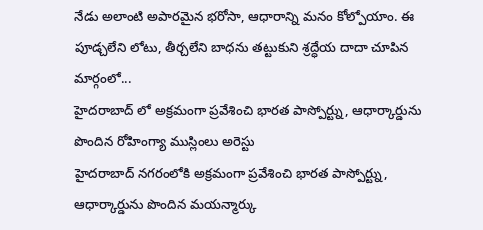నేడు అలాంటి అపారమైన భరోసా, ఆధారాన్ని మనం కోల్పోయాం. ఈ పూడ్చలేని లోటు, తీర్చలేని బాధను తట్టుకుని శ్రద్ధేయ దాదా చూపిన మార్గంలో...
హైదరాబాద్ లో అక్రమంగా ప్రవేశించి భారత పాస్పోర్ట్ను, ఆధార్కార్డును పొందిన రోహింగ్యా ముస్లింలు అరెస్టు
హైదరాబాద్ నగరంలోకి అక్రమంగా ప్రవేశించి భారత పాస్పోర్ట్ను, ఆధార్కార్డును పొందిన మయన్మార్కు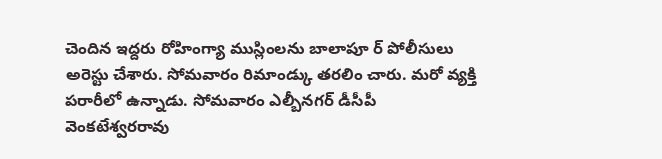చెందిన ఇద్దరు రోహింగ్యా ముస్లింలను బాలాపూ ర్ పోలీసులు అరెస్టు చేశారు. సోమవారం రిమాండ్కు తరలిం చారు. మరో వ్యక్తి పరారీలో ఉన్నాడు. సోమవారం ఎల్బీనగర్ డీసీపీ వెంకటేశ్వరరావు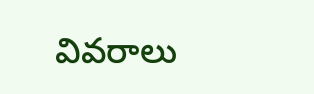వివరాలు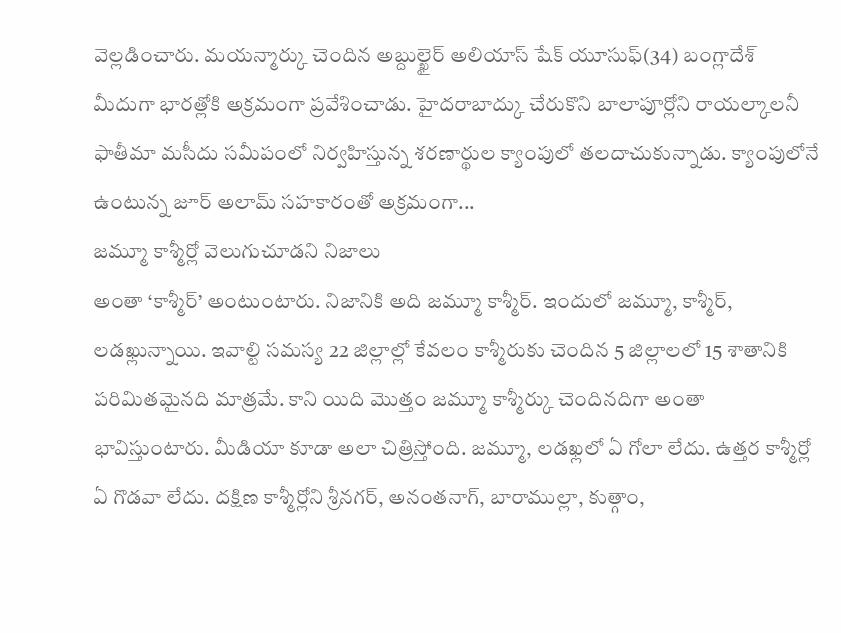వెల్లడించారు. మయన్మార్కు చెందిన అబ్దుల్ఖైర్ అలియాస్ షేక్ యూసుఫ్(34) బంగ్లాదేశ్ మీదుగా భారత్లోకి అక్రమంగా ప్రవేశించాడు. హైదరాబాద్కు చేరుకొని బాలాపూర్లోని రాయల్కాలనీ ఫాతీమా మసీదు సమీపంలో నిర్వహిస్తున్న శరణార్థుల క్యాంపులో తలదాచుకున్నాడు. క్యాంపులోనే ఉంటున్న జూర్ అలామ్ సహకారంతో అక్రమంగా...
జమ్మూ కాశ్మీర్లో వెలుగుచూడని నిజాలు
అంతా ‘కాశ్మీర్’ అంటుంటారు. నిజానికి అది జమ్మూ కాశ్మీర్. ఇందులో జమ్మూ, కాశ్మీర్, లడఖ్లున్నాయి. ఇవాల్టి సమస్య 22 జిల్లాల్లో కేవలం కాశ్మీరుకు చెందిన 5 జిల్లాలలో 15 శాతానికి పరిమితమైనది మాత్రమే. కాని యిది మొత్తం జమ్మూ కాశ్మీర్కు చెందినదిగా అంతా భావిస్తుంటారు. మీడియా కూడా అలా చిత్రిస్తోంది. జమ్మూ, లడఖ్లలో ఏ గోలా లేదు. ఉత్తర కాశ్మీర్లో ఏ గొడవా లేదు. దక్షిణ కాశ్మీర్లోని శ్రీనగర్, అనంతనాగ్, బారాముల్లా, కుత్గాం,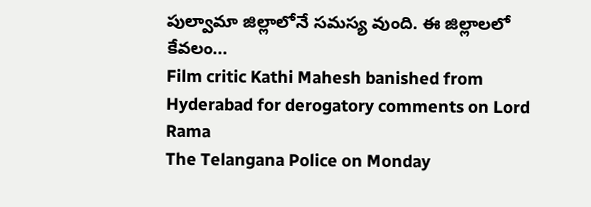పుల్వామా జిల్లాలోనే సమస్య వుంది. ఈ జిల్లాలలో కేవలం...
Film critic Kathi Mahesh banished from Hyderabad for derogatory comments on Lord Rama
The Telangana Police on Monday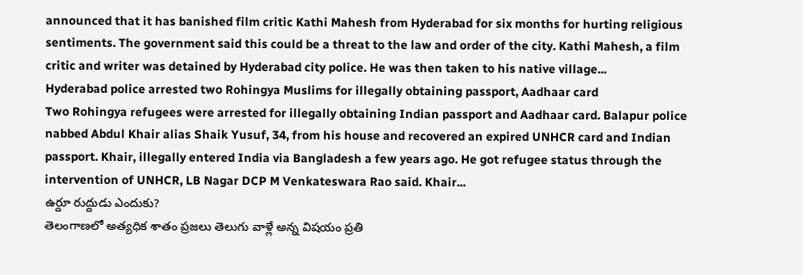announced that it has banished film critic Kathi Mahesh from Hyderabad for six months for hurting religious sentiments. The government said this could be a threat to the law and order of the city. Kathi Mahesh, a film critic and writer was detained by Hyderabad city police. He was then taken to his native village...
Hyderabad police arrested two Rohingya Muslims for illegally obtaining passport, Aadhaar card
Two Rohingya refugees were arrested for illegally obtaining Indian passport and Aadhaar card. Balapur police nabbed Abdul Khair alias Shaik Yusuf, 34, from his house and recovered an expired UNHCR card and Indian passport. Khair, illegally entered India via Bangladesh a few years ago. He got refugee status through the intervention of UNHCR, LB Nagar DCP M Venkateswara Rao said. Khair...
ఉర్దూ రుద్దుడు ఎందుకు?
తెలంగాణలో అత్యధిక శాతం ప్రజలు తెలుగు వాళ్లే అన్న విషయం ప్రతి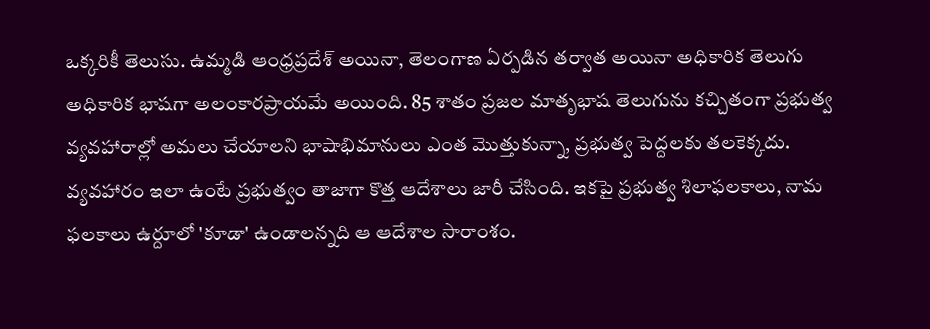ఒక్కరికీ తెలుసు. ఉమ్మడి ఆంధ్రప్రదేశ్ అయినా, తెలంగాణ ఏర్పడిన తర్వాత అయినా అధికారిక తెలుగు అధికారిక భాషగా అలంకారప్రాయమే అయింది. 85 శాతం ప్రజల మాతృభాష తెలుగును కచ్చితంగా ప్రభుత్వ వ్యవహారాల్లో అమలు చేయాలని భాషాభిమానులు ఎంత మొత్తుకున్నా, ప్రభుత్వ పెద్దలకు తలకెక్కదు. వ్యవహారం ఇలా ఉంటే ప్రభుత్వం తాజాగా కొత్త ఆదేశాలు జారీ చేసింది. ఇకపై ప్రభుత్వ శిలాఫలకాలు, నామ ఫలకాలు ఉర్దూలో 'కూడా' ఉండాలన్నది ఆ ఆదేశాల సారాంశం.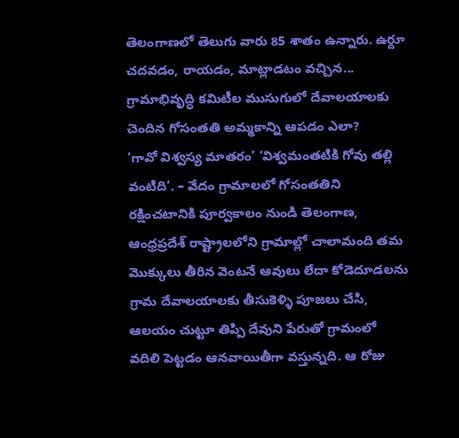తెలంగాణలో తెలుగు వారు 85 శాతం ఉన్నారు. ఉర్దూ చదవడం, రాయడం, మాట్లాడటం వచ్చిన...
గ్రామాభివృద్ధి కమిటీల ముసుగులో దేవాలయాలకు చెందిన గోసంతతి అమ్మకాన్ని ఆపడం ఎలా?
‘గావో విశ్వస్య మాతరం’ ‘విశ్వమంతటికి గోవు తల్లి వంటిది’. – వేదం గ్రామాలలో గోసంతతిని రక్షించటానికి పూర్వకాలం నుండి తెలంగాణ, ఆంధ్రప్రదేశ్ రాష్ట్రాలలోని గ్రామాల్లో చాలామంది తమ మొక్కులు తీరిన వెంటనే ఆవులు లేదా కోడెదూడలను గ్రామ దేవాలయాలకు తీసుకెళ్ళి పూజలు చేసి, ఆలయం చుట్టూ తిప్పి దేవుని పేరుతో గ్రామంలో వదిలి పెట్టడం ఆనవాయితీగా వస్తున్నది. ఆ రోజు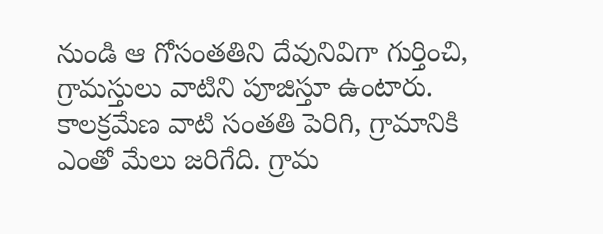నుండి ఆ గోసంతతిని దేవునివిగా గుర్తించి, గ్రామస్తులు వాటిని పూజిస్తూ ఉంటారు. కాలక్రమేణ వాటి సంతతి పెరిగి, గ్రామానికి ఎంతో మేలు జరిగేది. గ్రామ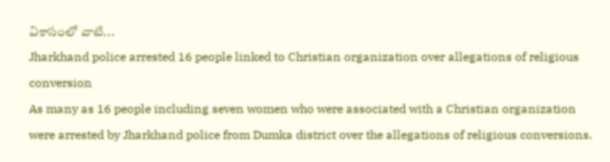వికాసంలో వాటి...
Jharkhand police arrested 16 people linked to Christian organization over allegations of religious conversion
As many as 16 people including seven women who were associated with a Christian organization were arrested by Jharkhand police from Dumka district over the allegations of religious conversions.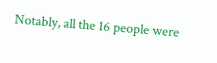Notably, all the 16 people were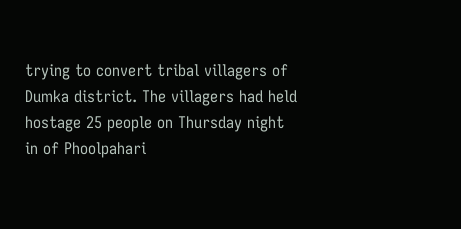trying to convert tribal villagers of Dumka district. The villagers had held hostage 25 people on Thursday night in of Phoolpahari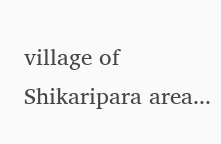village of Shikaripara area...